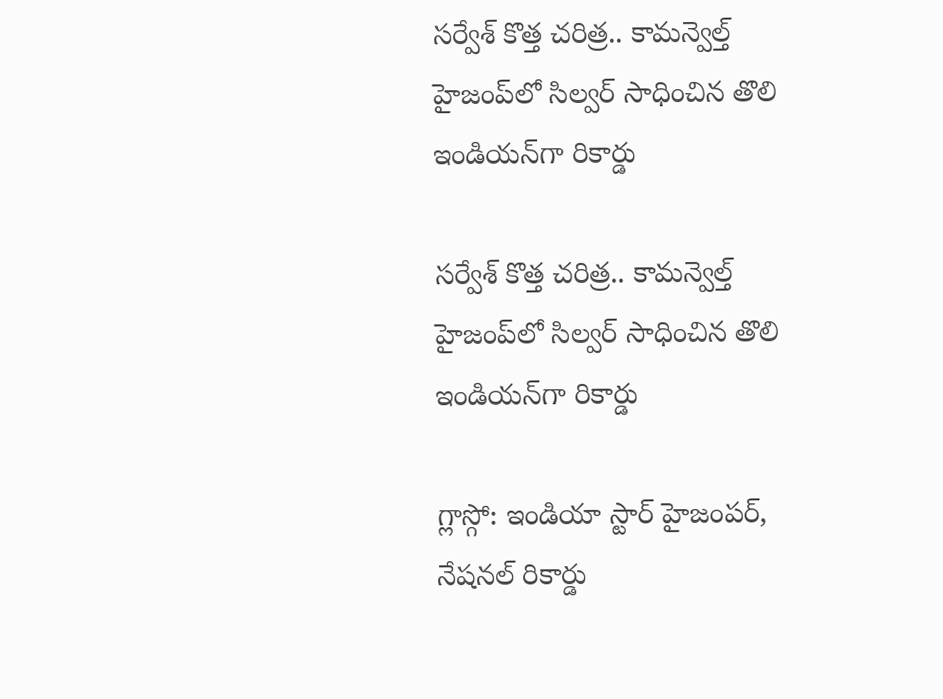సర్వేశ్ కొత్త చరిత్ర.. కామన్వెల్త్‌‌‌‌‌‌ హైజంప్‌‌‌‌లో సిల్వర్‌‌‌‌ సాధించిన తొలి ఇండియన్‌‌‌‌గా రికార్డు

సర్వేశ్ కొత్త చరిత్ర.. కామన్వెల్త్‌‌‌‌‌‌ హైజంప్‌‌‌‌లో సిల్వర్‌‌‌‌ సాధించిన తొలి ఇండియన్‌‌‌‌గా రికార్డు

గ్లాస్గో: ఇండియా స్టార్‌‌‌‌ హైజంపర్‌‌‌‌, నేషనల్‌‌‌‌ రికార్డు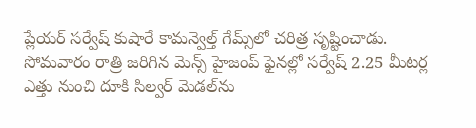ప్లేయర్‌‌‌‌ సర్వేష్‌‌‌‌ కుషారే కామన్వెల్త్‌‌‌‌ గేమ్స్‌‌‌‌లో చరిత్ర సృష్టించాడు. సోమవారం రాత్రి జరిగిన మెన్స్‌‌‌‌ హైజంప్‌‌‌‌ ఫైనల్లో సర్వేష్‌‌‌‌ 2.25 మీటర్ల ఎత్తు నుంచి దూకి సిల్వర్‌‌‌‌ మెడల్‌‌‌‌ను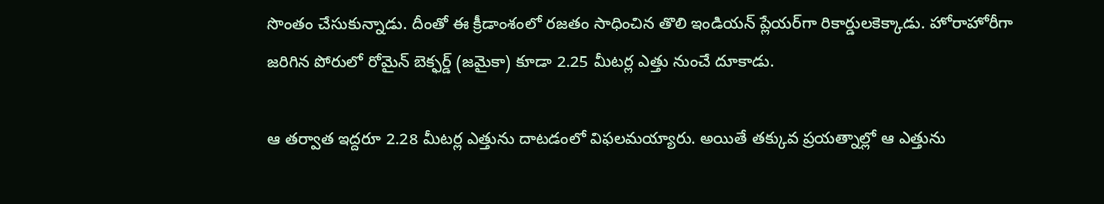సొంతం చేసుకున్నాడు. దీంతో ఈ క్రీడాంశంలో రజతం సాధించిన తొలి ఇండియన్‌‌‌‌ ప్లేయర్‌‌‌‌గా రికార్డులకెక్కాడు. హోరాహోరీగా జరిగిన పోరులో రోమైన్‌‌‌‌ బెక్ఫర్డ్‌‌‌‌ (జమైకా) కూడా 2.25 మీటర్ల ఎత్తు నుంచే దూకాడు.

ఆ తర్వాత ఇద్దరూ 2.28 మీటర్ల ఎత్తును దాటడంలో విఫలమయ్యారు. అయితే తక్కువ ప్రయత్నాల్లో ఆ ఎత్తును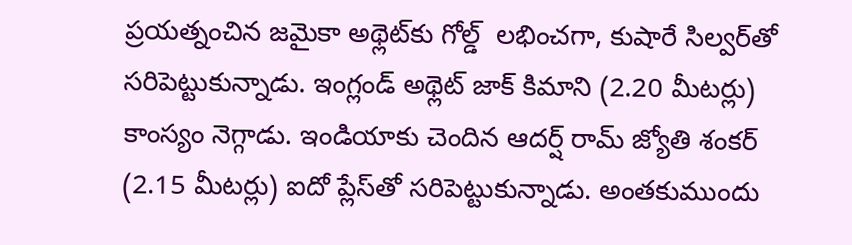ప్రయత్నంచిన జమైకా అథ్లెట్‌‌‌‌కు గోల్డ్‌‌‌‌  లభించగా, కుషారే సిల్వర్‌‌‌‌తో సరిపెట్టుకున్నాడు. ఇంగ్లండ్‌‌‌‌ అథ్లెట్‌‌‌‌ జాక్‌‌‌‌ కిమాని (2.20 మీటర్లు) కాంస్యం నెగ్గాడు. ఇండియాకు చెందిన ఆదర్ష్‌‌‌‌ రామ్‌‌‌‌ జ్యోతి శంకర్‌‌‌‌ (2.15 మీటర్లు) ఐదో ప్లేస్‌‌‌‌తో సరిపెట్టుకున్నాడు. అంతకుముందు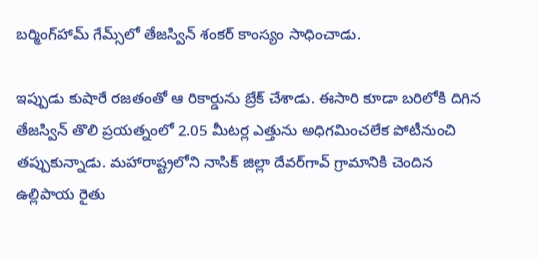బర్మింగ్‌‌‌‌హామ్‌‌‌‌ గేమ్స్‌‌‌‌లో తేజస్విన్‌‌‌‌ శంకర్‌‌‌‌ కాంస్యం సాధించాడు.

ఇప్పుడు కుషారే రజతంతో ఆ రికార్డును బ్రేక్‌‌‌‌ చేశాడు. ఈసారి కూడా బరిలోకి దిగిన తేజస్విన్‌‌‌‌ తొలి ప్రయత్నంలో 2.05 మీటర్ల ఎత్తును అధిగమించలేక పోటీనుంచి తప్పుకున్నాడు. మహారాష్ట్రలోని నాసిక్ జిల్లా దేవర్‌‌‌‌గావ్‌‌‌‌ గ్రామానికి చెందిన ఉల్లిపాయ రైతు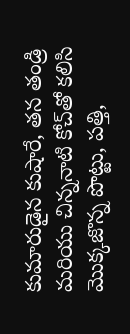కుమారుడైన కుషారే, తన తండ్రి మరియు చిన్ననాటి కోచ్‌‌‌‌తో కలిసి మొక్కజొన్న పొట్టు, పత్తి,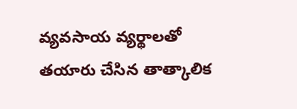వ్యవసాయ వ్యర్థాలతో తయారు చేసిన తాత్కాలిక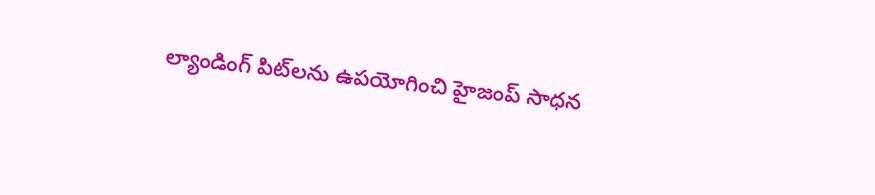ల్యాండింగ్ పిట్‌‌‌‌లను ఉపయోగించి హైజంప్ సాధన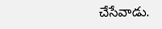చేసేవాడు.